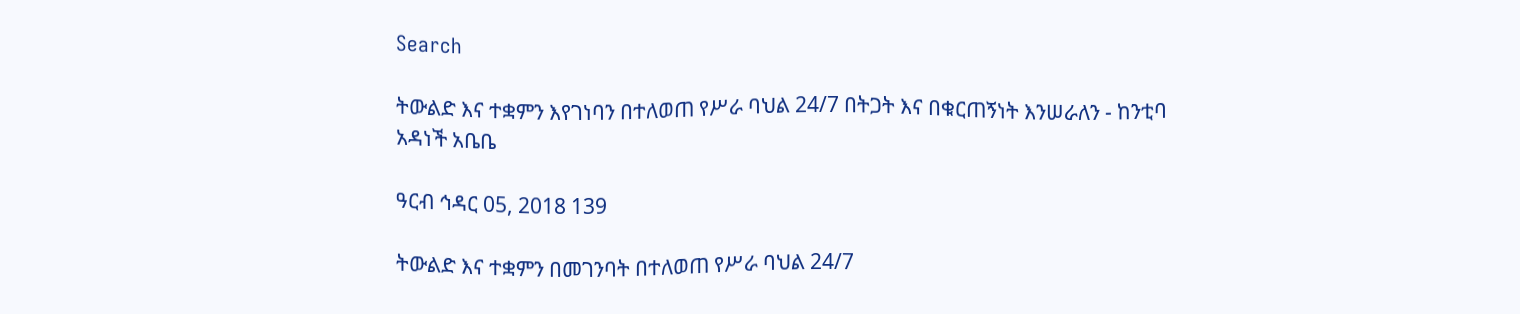Search

ትውልድ እና ተቋምን እየገነባን በተለወጠ የሥራ ባህል 24/7 በትጋት እና በቁርጠኝነት እንሠራለን - ከንቲባ አዳነች አቤቤ

ዓርብ ኅዳር 05, 2018 139

ትውልድ እና ተቋምን በመገንባት በተለወጠ የሥራ ባህል 24/7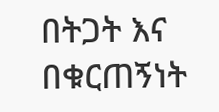በትጋት እና በቁርጠኝነት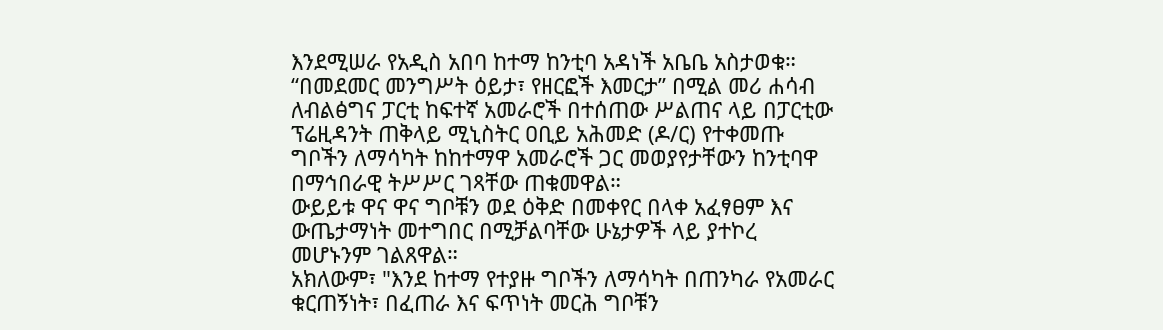እንደሚሠራ የአዲስ አበባ ከተማ ከንቲባ አዳነች አቤቤ አስታወቁ።
“በመደመር መንግሥት ዕይታ፣ የዘርፎች እመርታ” በሚል መሪ ሐሳብ ለብልፅግና ፓርቲ ከፍተኛ አመራሮች በተሰጠው ሥልጠና ላይ በፓርቲው ፕሬዚዳንት ጠቅላይ ሚኒስትር ዐቢይ አሕመድ (ዶ/ር) የተቀመጡ ግቦችን ለማሳካት ከከተማዋ አመራሮች ጋር መወያየታቸውን ከንቲባዋ በማኅበራዊ ትሥሥር ገጻቸው ጠቁመዋል።
ውይይቱ ዋና ዋና ግቦቹን ወደ ዕቅድ በመቀየር በላቀ አፈፃፀም እና ውጤታማነት መተግበር በሚቻልባቸው ሁኔታዎች ላይ ያተኮረ መሆኑንም ገልጸዋል።
አክለውም፣ "እንደ ከተማ የተያዙ ግቦችን ለማሳካት በጠንካራ የአመራር ቁርጠኝነት፣ በፈጠራ እና ፍጥነት መርሕ ግቦቹን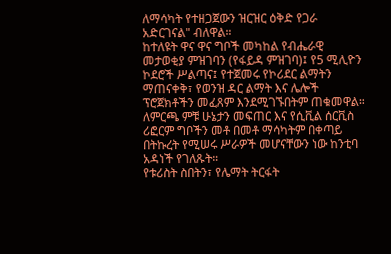ለማሳካት የተዘጋጀውን ዝርዝር ዕቅድ የጋራ አድርገናል" ብለዋል።
ከተለዩት ዋና ዋና ግቦች መካከል የብሔራዊ መታወቂያ ምዝገባን (የፋይዳ ምዝገባ)፤ የ5 ሚሊዮን ኮደሮች ሥልጣና፤ የተጀመሩ የኮሪደር ልማትን ማጠናቀቅ፣ የወንዝ ዳር ልማት እና ሌሎች ፕሮጀክቶችን መፈጸም እንደሚገኙበትም ጠቁመዋል።
ለምርጫ ምቹ ሁኔታን መፍጠር እና የሲቪል ሰርቪስ ሪፎርም ግቦችን መቶ በመቶ ማሳካትም በቀጣይ በትኩረት የሚሠሩ ሥራዎች መሆናቸውን ነው ከንቲባ አዳነች የገለጹት።
የቱሪስት ስበትን፣ የሌማት ትርፋት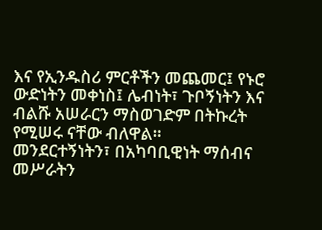እና የኢንዱስሪ ምርቶችን መጨመር፤ የኑሮ ውድነትን መቀነስ፤ ሌብነት፣ ጉቦኝነትን እና ብልሹ አሠራርን ማስወገድም በትኩረት የሚሠሩ ናቸው ብለዋል።
መንደርተኝነትን፣ በአካባቢዊነት ማሰብና መሥራትን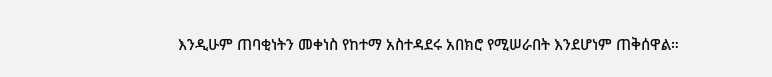እንዲሁም ጠባቂነትን መቀነስ የከተማ አስተዳደሩ አበክሮ የሚሠራበት እንደሆነም ጠቅሰዋል።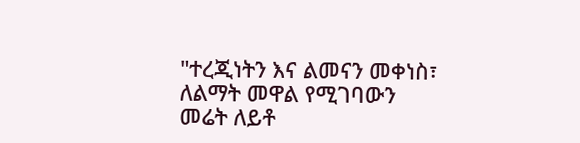"ተረጂነትን እና ልመናን መቀነስ፣ ለልማት መዋል የሚገባውን መሬት ለይቶ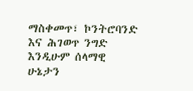ማስቀመጥ፣ ኮንትሮባንድ እና ሕገወጥ ንግድ እንዲሁም ሰላማዊ ሁኔታን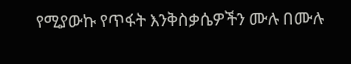የሚያውኩ የጥፋት እንቅስቃሴዎችን ሙሉ በሙሉ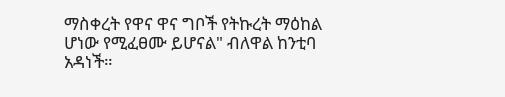ማስቀረት የዋና ዋና ግቦች የትኩረት ማዕከል ሆነው የሚፈፀሙ ይሆናል" ብለዋል ከንቲባ አዳነች።